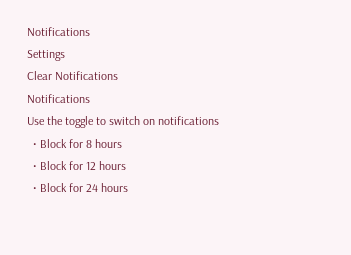Notifications
Settings
Clear Notifications
Notifications
Use the toggle to switch on notifications
  • Block for 8 hours
  • Block for 12 hours
  • Block for 24 hours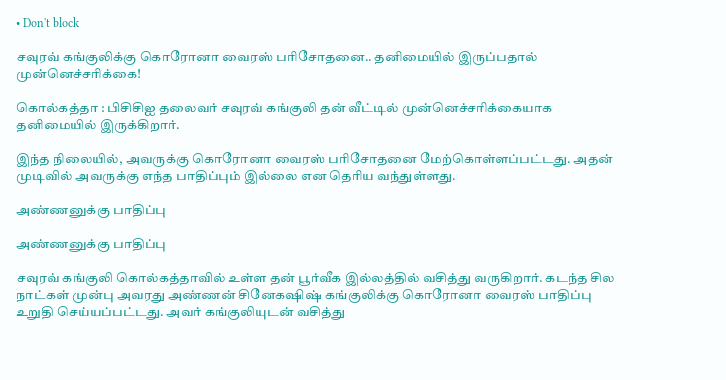• Don't block

சவுரவ் கங்குலிக்கு கொரோனா வைரஸ் பரிசோதனை.. தனிமையில் இருப்பதால் முன்னெச்சரிக்கை!

கொல்கத்தா : பிசிசிஐ தலைவர் சவுரவ் கங்குலி தன் வீட்டில் முன்னெச்சரிக்கையாக தனிமையில் இருக்கிறார்.

இந்த நிலையில், அவருக்கு கொரோனா வைரஸ் பரிசோதனை மேற்கொள்ளப்பட்டது. அதன் முடிவில் அவருக்கு எந்த பாதிப்பும் இல்லை என தெரிய வந்துள்ளது.

அண்ணனுக்கு பாதிப்பு

அண்ணனுக்கு பாதிப்பு

சவுரவ் கங்குலி கொல்கத்தாவில் உள்ள தன் பூர்வீக இல்லத்தில் வசித்து வருகிறார். கடந்த சில நாட்கள் முன்பு அவரது அண்ணன் சினேகஷிஷ் கங்குலிக்கு கொரோனா வைரஸ் பாதிப்பு உறுதி செய்யப்பட்டது. அவர் கங்குலியுடன் வசித்து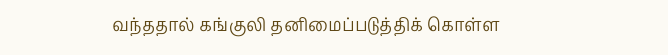வந்ததால் கங்குலி தனிமைப்படுத்திக் கொள்ள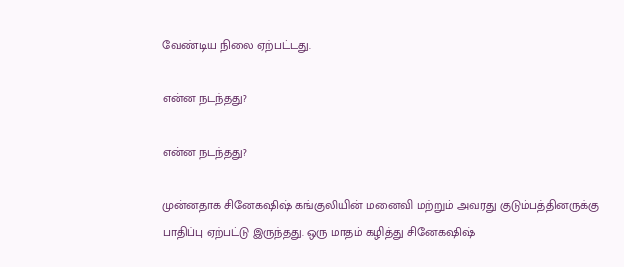வேண்டிய நிலை ஏற்பட்டது.

என்ன நடந்தது?

என்ன நடந்தது?

முன்னதாக சினேகஷிஷ் கங்குலியின் மனைவி மற்றும் அவரது குடும்பத்தினருக்கு பாதிப்பு ஏற்பட்டு இருந்தது. ஒரு மாதம் கழித்து சினேகஷிஷ்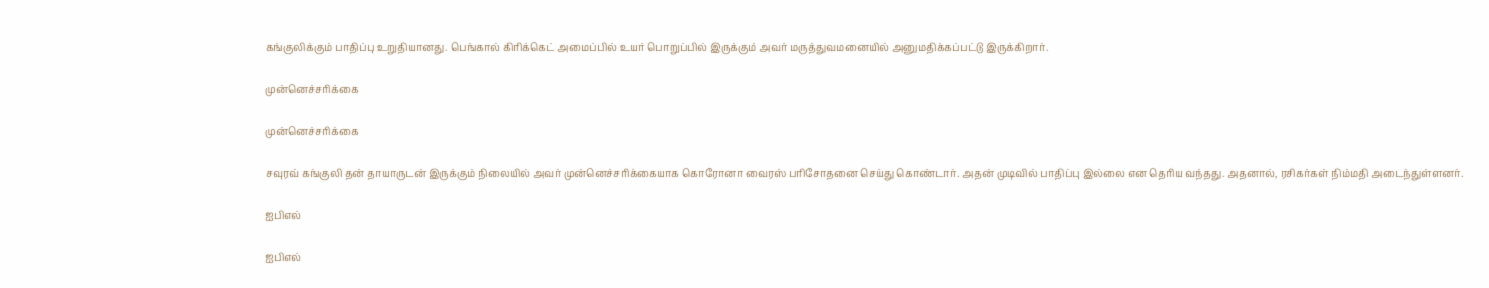கங்குலிக்கும் பாதிப்பு உறுதியானது. பெங்கால் கிரிக்கெட் அமைப்பில் உயர் பொறுப்பில் இருக்கும் அவர் மருத்துவமனையில் அனுமதிக்கப்பட்டு இருக்கிறார்.

முன்னெச்சரிக்கை

முன்னெச்சரிக்கை

சவுரவ் கங்குலி தன் தாயாருடன் இருக்கும் நிலையில் அவர் முன்னெச்சரிக்கையாக கொரோனா வைரஸ் பரிசோதனை செய்து கொண்டார். அதன் முடிவில் பாதிப்பு இல்லை என தெரிய வந்தது. அதனால், ரசிகர்கள் நிம்மதி அடைந்துள்ளனர்.

ஐபிஎல்

ஐபிஎல்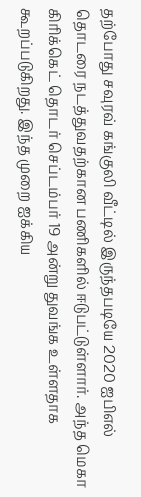தற்போது சவுரவ் கங்குலி வீட்டில் இருந்தபடியே 2020 ஐபிஎல் தொடரை நடத்துவதற்கான பணிகளில் ஈடுபட்டுள்ளார். அந்த மெகா கிரிக்கெட் தொடர் செப்டம்பர் 19 அன்று துவங்க உள்ளதாக கூறப்படுகிறது. இந்த முறை ஐக்கிய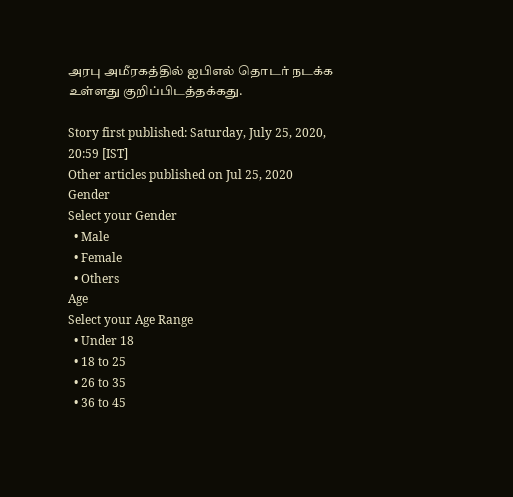அரபு அமீரகத்தில் ஐபிஎல் தொடர் நடக்க உள்ளது குறிப்பிடத்தக்கது.

Story first published: Saturday, July 25, 2020, 20:59 [IST]
Other articles published on Jul 25, 2020
Gender
Select your Gender
  • Male
  • Female
  • Others
Age
Select your Age Range
  • Under 18
  • 18 to 25
  • 26 to 35
  • 36 to 45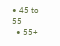• 45 to 55
  • 55+